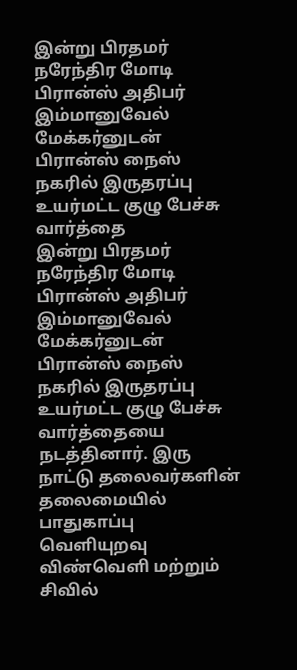இன்று பிரதமர் நரேந்திர மோடி பிரான்ஸ் அதிபர் இம்மானுவேல் மேக்கர்னுடன் பிரான்ஸ் நைஸ் நகரில் இருதரப்பு உயர்மட்ட குழு பேச்சு வார்த்தை
இன்று பிரதமர் நரேந்திர மோடி பிரான்ஸ் அதிபர் இம்மானுவேல் மேக்கர்னுடன் பிரான்ஸ் நைஸ் நகரில் இருதரப்பு உயர்மட்ட குழு பேச்சு வார்த்தையை நடத்தினார். இரு நாட்டு தலைவர்களின் தலைமையில் பாதுகாப்பு வெளியுறவு விண்வெளி மற்றும் சிவில்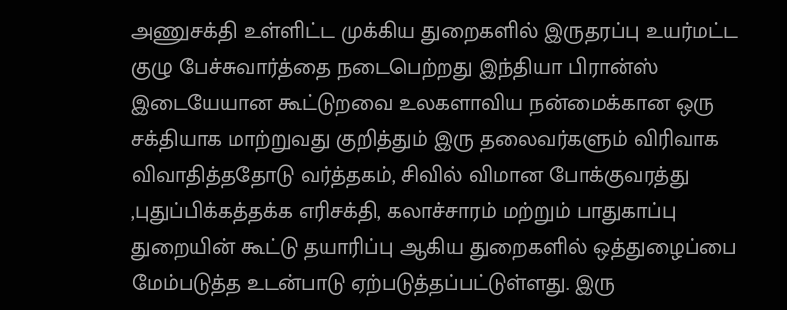அணுசக்தி உள்ளிட்ட முக்கிய துறைகளில் இருதரப்பு உயர்மட்ட குழு பேச்சுவார்த்தை நடைபெற்றது இந்தியா பிரான்ஸ் இடையேயான கூட்டுறவை உலகளாவிய நன்மைக்கான ஒரு சக்தியாக மாற்றுவது குறித்தும் இரு தலைவர்களும் விரிவாக விவாதித்ததோடு வர்த்தகம், சிவில் விமான போக்குவரத்து ,புதுப்பிக்கத்தக்க எரிசக்தி, கலாச்சாரம் மற்றும் பாதுகாப்பு துறையின் கூட்டு தயாரிப்பு ஆகிய துறைகளில் ஒத்துழைப்பை மேம்படுத்த உடன்பாடு ஏற்படுத்தப்பட்டுள்ளது. இரு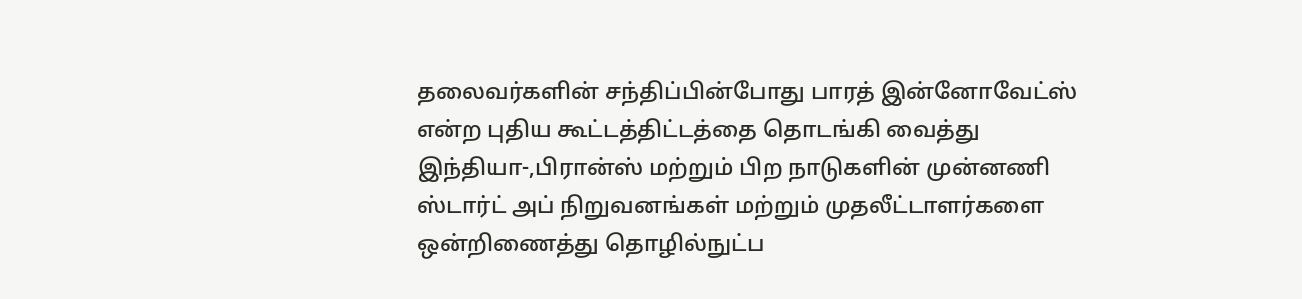தலைவர்களின் சந்திப்பின்போது பாரத் இன்னோவேட்ஸ் என்ற புதிய கூட்டத்திட்டத்தை தொடங்கி வைத்து இந்தியா-,பிரான்ஸ் மற்றும் பிற நாடுகளின் முன்னணி ஸ்டார்ட் அப் நிறுவனங்கள் மற்றும் முதலீட்டாளர்களை ஒன்றிணைத்து தொழில்நுட்ப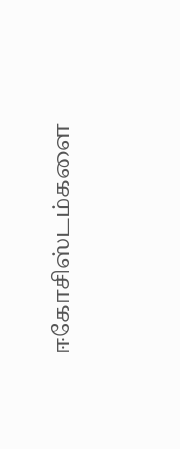ஈகோசிஸ்டம்களை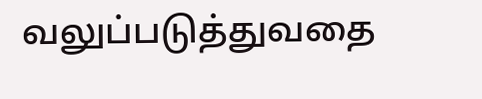வலுப்படுத்துவதை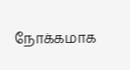நோக்கமாக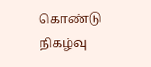கொண்டு நிகழ்வு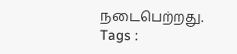நடைபெற்றது.
Tags :